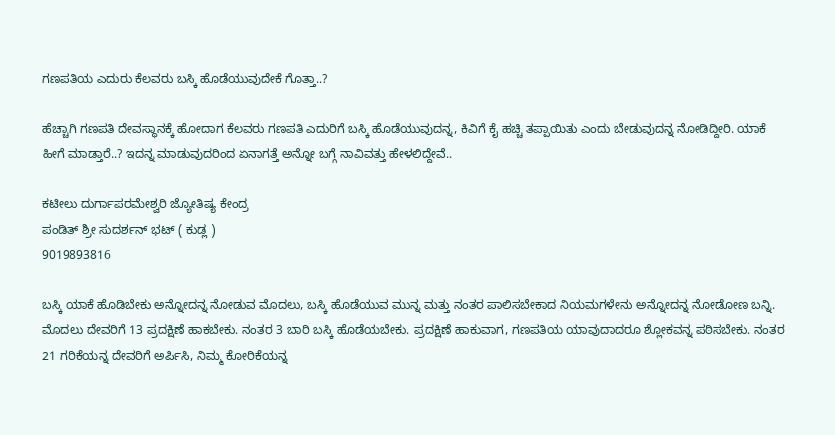ಗಣಪತಿಯ ಎದುರು ಕೆಲವರು ಬಸ್ಕಿ ಹೊಡೆಯುವುದೇಕೆ ಗೊತ್ತಾ..?

ಹೆಚ್ಚಾಗಿ ಗಣಪತಿ ದೇವಸ್ಥಾನಕ್ಕೆ ಹೋದಾಗ ಕೆಲವರು ಗಣಪತಿ ಎದುರಿಗೆ ಬಸ್ಕಿ ಹೊಡೆಯುವುದನ್ನ, ಕಿವಿಗೆ ಕೈ ಹಚ್ಚಿ ತಪ್ಪಾಯಿತು ಎಂದು ಬೇಡುವುದನ್ನ ನೋಡಿದ್ದೀರಿ. ಯಾಕೆ ಹೀಗೆ ಮಾಡ್ತಾರೆ..? ಇದನ್ನ ಮಾಡುವುದರಿಂದ ಏನಾಗತ್ತೆ ಅನ್ನೋ ಬಗ್ಗೆ ನಾವಿವತ್ತು ಹೇಳಲಿದ್ದೇವೆ..

ಕಟೀಲು ದುರ್ಗಾಪರಮೇಶ್ವರಿ ಜ್ಯೋತಿಷ್ಯ ಕೇಂದ್ರ
ಪಂಡಿತ್ ಶ್ರೀ ಸುದರ್ಶನ್ ಭಟ್ ( ಕುಡ್ಲ )
9019893816

ಬಸ್ಕಿ ಯಾಕೆ ಹೊಡಿಬೇಕು ಅನ್ನೋದನ್ನ ನೋಡುವ ಮೊದಲು, ಬಸ್ಕಿ ಹೊಡೆಯುವ ಮುನ್ನ ಮತ್ತು ನಂತರ ಪಾಲಿಸಬೇಕಾದ ನಿಯಮಗಳೇನು ಅನ್ನೋದನ್ನ ನೋಡೋಣ ಬನ್ನಿ. ಮೊದಲು ದೇವರಿಗೆ 13 ಪ್ರದಕ್ಷಿಣೆ ಹಾಕಬೇಕು. ನಂತರ 3 ಬಾರಿ ಬಸ್ಕಿ ಹೊಡೆಯಬೇಕು. ಪ್ರದಕ್ಷಿಣೆ ಹಾಕುವಾಗ, ಗಣಪತಿಯ ಯಾವುದಾದರೂ ಶ್ಲೋಕವನ್ನ ಪಠಿಸಬೇಕು. ನಂತರ 21 ಗರಿಕೆಯನ್ನ ದೇವರಿಗೆ ಅರ್ಪಿಸಿ, ನಿಮ್ಮ ಕೋರಿಕೆಯನ್ನ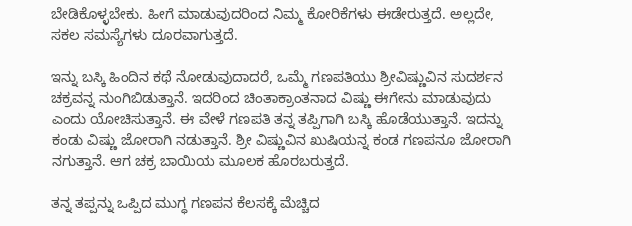ಬೇಡಿಕೊಳ್ಳಬೇಕು. ಹೀಗೆ ಮಾಡುವುದರಿಂದ ನಿಮ್ಮ ಕೋರಿಕೆಗಳು ಈಡೇರುತ್ತದೆ. ಅಲ್ಲದೇ, ಸಕಲ ಸಮಸ್ಯೆಗಳು ದೂರವಾಗುತ್ತದೆ.

ಇನ್ನು ಬಸ್ಕಿ ಹಿಂದಿನ ಕಥೆ ನೋಡುವುದಾದರೆ, ಒಮ್ಮೆ ಗಣಪತಿಯು ಶ್ರೀವಿಷ್ಣುವಿನ ಸುದರ್ಶನ ಚಕ್ರವನ್ನ ನುಂಗಿಬಿಡುತ್ತಾನೆ. ಇದರಿಂದ ಚಿಂತಾಕ್ರಾಂತನಾದ ವಿಷ್ಣು ಈಗೇನು ಮಾಡುವುದು ಎಂದು ಯೋಚಿಸುತ್ತಾನೆ. ಈ ವೇಳೆ ಗಣಪತಿ ತನ್ನ ತಪ್ಪಿಗಾಗಿ ಬಸ್ಕಿ ಹೊಡೆಯುತ್ತಾನೆ. ಇದನ್ನು ಕಂಡು ವಿಷ್ಣು ಜೋರಾಗಿ ನಡುತ್ತಾನೆ. ಶ್ರೀ ವಿಷ್ಣುವಿನ ಖುಷಿಯನ್ನ ಕಂಡ ಗಣಪನೂ ಜೋರಾಗಿ ನಗುತ್ತಾನೆ. ಆಗ ಚಕ್ರ ಬಾಯಿಯ ಮೂಲಕ ಹೊರಬರುತ್ತದೆ.

ತನ್ನ ತಪ್ಪನ್ನು ಒಪ್ಪಿದ ಮುಗ್ಧ ಗಣಪನ ಕೆಲಸಕ್ಕೆ ಮೆಚ್ಚಿದ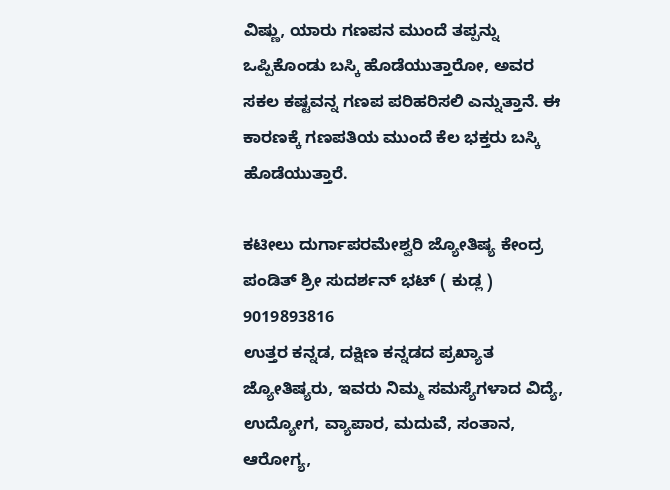ವಿಷ್ಣು, ಯಾರು ಗಣಪನ ಮುಂದೆ ತಪ್ಪನ್ನು ಒಪ್ಪಿಕೊಂಡು ಬಸ್ಕಿ ಹೊಡೆಯುತ್ತಾರೋ, ಅವರ ಸಕಲ ಕಷ್ಟವನ್ನ ಗಣಪ ಪರಿಹರಿಸಲಿ ಎನ್ನುತ್ತಾನೆ. ಈ ಕಾರಣಕ್ಕೆ ಗಣಪತಿಯ ಮುಂದೆ ಕೆಲ ಭಕ್ತರು ಬಸ್ಕಿ ಹೊಡೆಯುತ್ತಾರೆ.

ಕಟೀಲು ದುರ್ಗಾಪರಮೇಶ್ವರಿ ಜ್ಯೋತಿಷ್ಯ ಕೇಂದ್ರ
ಪಂಡಿತ್ ಶ್ರೀ ಸುದರ್ಶನ್ ಭಟ್ ( ಕುಡ್ಲ )
9019893816
ಉತ್ತರ ಕನ್ನಡ, ದಕ್ಷಿಣ ಕನ್ನಡದ ಪ್ರಖ್ಯಾತ ಜ್ಯೋತಿಷ್ಯರು, ಇವರು ನಿಮ್ಮ ಸಮಸ್ಯೆಗಳಾದ ವಿದ್ಯೆ,
ಉದ್ಯೋಗ, ವ್ಯಾಪಾರ, ಮದುವೆ, ಸಂತಾನ, ಆರೋಗ್ಯ,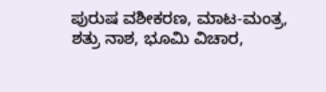ಪುರುಷ ವಶೀಕರಣ, ಮಾಟ-ಮಂತ್ರ,
ಶತ್ರು ನಾಶ, ಭೂಮಿ ವಿಚಾರ,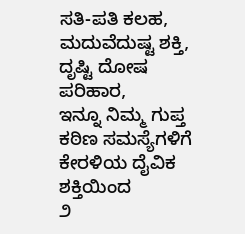ಸತಿ-ಪತಿ ಕಲಹ, ಮದುವೆದುಷ್ಟ ಶಕ್ತಿ, ದೃಷ್ಟಿ ದೋಷ ಪರಿಹಾರ,
ಇನ್ನೂ ನಿಮ್ಮ ಗುಪ್ತ ಕಠಿಣ ಸಮಸ್ಯೆಗಳಿಗೆ ಕೇರಳಿಯ ದೈವಿಕ ಶಕ್ತಿಯಿಂದ
೨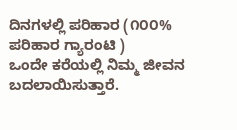ದಿನಗಳಲ್ಲಿ ಪರಿಹಾರ (೧೦೦% ಪರಿಹಾರ ಗ್ಯಾರಂಟಿ )
ಒಂದೇ ಕರೆಯಲ್ಲಿ ನಿಮ್ಮ ಜೀವನ ಬದಲಾಯಿಸುತ್ತಾರೆ.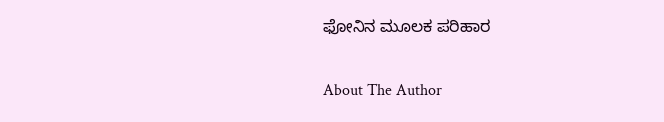ಫೋನಿನ ಮೂಲಕ ಪರಿಹಾರ

About The Author